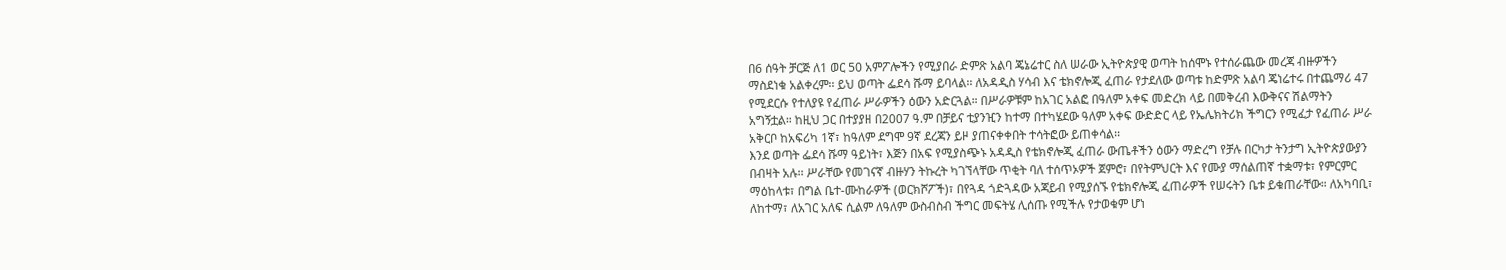በ6 ሰዓት ቻርጅ ለ1 ወር 50 አምፖሎችን የሚያበራ ድምጽ አልባ ጄኔሬተር ስለ ሠራው ኢትዮጵያዊ ወጣት ከሰሞኑ የተሰራጨው መረጃ ብዙዎችን ማስደነቁ አልቀረም፡፡ ይህ ወጣት ፌደሳ ሹማ ይባላል፡፡ ለአዳዲስ ሃሳብ እና ቴክኖሎጂ ፈጠራ የታደለው ወጣቱ ከድምጽ አልባ ጄነሬተሩ በተጨማሪ 47 የሚደርሱ የተለያዩ የፈጠራ ሥራዎችን ዕውን አድርጓል። በሥራዎቹም ከአገር አልፎ በዓለም አቀፍ መድረክ ላይ በመቅረብ እውቅናና ሽልማትን አግኝቷል። ከዚህ ጋር በተያያዘ በ2007 ዓ.ም በቻይና ቲያንዢን ከተማ በተካሄደው ዓለም አቀፍ ውድድር ላይ የኤሌክትሪክ ችግርን የሚፈታ የፈጠራ ሥራ አቅርቦ ከአፍሪካ 1ኛ፣ ከዓለም ደግሞ 9ኛ ደረጃን ይዞ ያጠናቀቀበት ተሳትፎው ይጠቀሳል፡፡
እንደ ወጣት ፌደሳ ሹማ ዓይነት፣ እጅን በአፍ የሚያስጭኑ አዳዲስ የቴክኖሎጂ ፈጠራ ውጤቶችን ዕውን ማድረግ የቻሉ በርካታ ትንታግ ኢትዮጵያውያን በብዛት አሉ፡፡ ሥራቸው የመገናኛ ብዙሃን ትኩረት ካገኘላቸው ጥቂት ባለ ተሰጥኦዎች ጀምሮ፣ በየትምህርት እና የሙያ ማሰልጠኛ ተቋማቱ፣ የምርምር ማዕከላቱ፣ በግል ቤተ-ሙከራዎች (ወርክሾፖች)፣ በየጓዳ ጎድጓዳው አጃይብ የሚያሰኙ የቴክኖሎጂ ፈጠራዎች የሠሩትን ቤቱ ይቁጠራቸው። ለአካባቢ፣ ለከተማ፣ ለአገር አለፍ ሲልም ለዓለም ውስብስብ ችግር መፍትሄ ሊሰጡ የሚችሉ የታወቁም ሆነ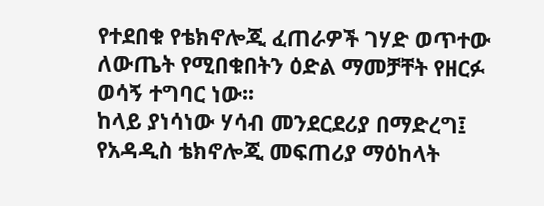የተደበቁ የቴክኖሎጂ ፈጠራዎች ገሃድ ወጥተው ለውጤት የሚበቁበትን ዕድል ማመቻቸት የዘርፉ ወሳኝ ተግባር ነው፡፡
ከላይ ያነሳነው ሃሳብ መንደርደሪያ በማድረግ፤ የአዳዲስ ቴክኖሎጂ መፍጠሪያ ማዕከላት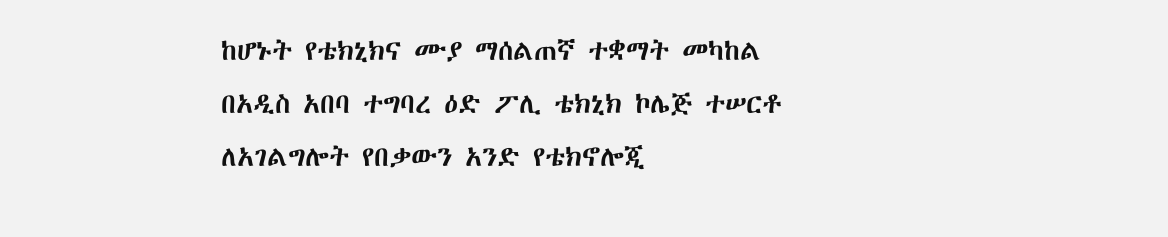ከሆኑት የቴክኒክና ሙያ ማሰልጠኛ ተቋማት መካከል በአዲስ አበባ ተግባረ ዕድ ፖሊ ቴክኒክ ኮሌጅ ተሠርቶ ለአገልግሎት የበቃውን አንድ የቴክኖሎጂ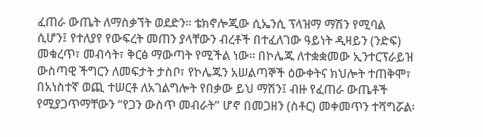ፈጠራ ውጤት ለማስቃኘት ወደድን፡፡ ቴክኖሎጂው ሲኤንሲ ፕላዝማ ማሽን የሚባል ሲሆን፤ የተለያየ የውፍረት መጠን ያላቸውን ብረቶች በተፈለገው ዓይነት ዲዛይን (ንድፍ) መቁረጥ፣ መብሳት፣ ቅርፅ ማውጣት የሚችል ነው። በኮሌጁ ለተቋቋመው ኢንተርፕራይዝ ውስጣዊ ችግርን ለመፍታት ታስቦ፣ የኮሌጁን አሠልጣኞች ዕውቀትና ክህሎት ተጠቅሞ፣ በአነስተኛ ወጪ ተሠርቶ ለአገልግሎት የበቃው ይህ ማሽን፤ ብዙ የፈጠራ ውጤቶች የሚያጋጥማቸውን “የጋን ውስጥ መብራት” ሆኖ በመጋዘን (ስቶር) መቀመጥን ተሻግሯል፡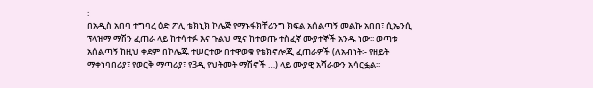፡
በአዲስ አበባ ተግባረ ዕድ ፖሊ ቴክኒክ ኮሌጅ የማኑፋክቸሪንግ ክፍል አሰልጣኝ መልኩ አበበ፣ ሲኤንሲ ፕላዝማ ማሽን ፈጠራ ላይ ከተሳተፉ እና ጉልህ ሚና ከተወጡ ተስፈኛ ሙያተኞች አንዱ ነው፡፡ ወጣቱ አሰልጣኝ ከዚህ ቀደም በኮሌጁ ተሠርተው በተዋወቁ የቴክኖሎጂ ፈጠራዎች (ለአብነት፡- የዘይት ማቀነባበሪያ፣ የወርቅ ማጣሪያ፣ የ3ዲ የህትመት ማሽኖች …) ላይ ሙያዊ አሻራውን አሳርፏል፡፡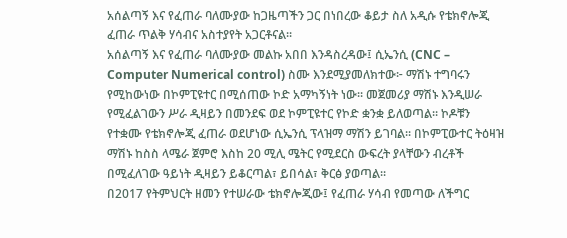አሰልጣኝ እና የፈጠራ ባለሙያው ከጋዜጣችን ጋር በነበረው ቆይታ ስለ አዲሱ የቴክኖሎጂ ፈጠራ ጥልቅ ሃሳብና አስተያየት አጋርቶናል፡፡
አሰልጣኝ እና የፈጠራ ባለሙያው መልኩ አበበ እንዳስረዳው፤ ሲኤንሲ (CNC – Computer Numerical control) ስሙ እንደሚያመለክተው፦ ማሽኑ ተግባሩን የሚከውነው በኮምፒዩተር በሚሰጠው ኮድ አማካኝነት ነው፡፡ መጀመሪያ ማሽኑ እንዲሠራ የሚፈልገውን ሥራ ዲዛይን በመንደፍ ወደ ኮምፒዩተር የኮድ ቋንቋ ይለወጣል። ኮዶቹን የተቋሙ የቴክኖሎጂ ፈጠራ ወደሆነው ሲኤንሲ ፕላዝማ ማሽን ይገባል፡፡ በኮምፒውተር ትዕዛዝ ማሽኑ ከስስ ላሜራ ጀምሮ እስከ 20 ሚሊ ሜትር የሚደርስ ውፍረት ያላቸውን ብረቶች በሚፈለገው ዓይነት ዲዛይን ይቆርጣል፣ ይበሳል፣ ቅርፅ ያወጣል፡፡
በ2017 የትምህርት ዘመን የተሠራው ቴክኖሎጂው፤ የፈጠራ ሃሳብ የመጣው ለችግር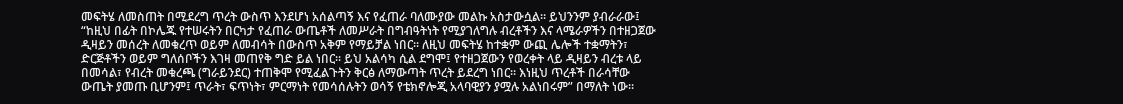መፍትሄ ለመስጠት በሚደረግ ጥረት ውስጥ እንደሆነ አሰልጣኝ እና የፈጠራ ባለሙያው መልኩ አስታውሷል። ይህንንም ያብራራው፤ “ከዚህ በፊት በኮሌጁ የተሠሩትን በርካታ የፈጠራ ውጤቶች ለመሥራት በግብዓትነት የሚያገለግሉ ብረቶችን እና ላሜራዎችን በተዘጋጀው ዲዛይን መሰረት ለመቁረጥ ወይም ለመብሳት በውስጥ አቅም የማይቻል ነበር፡፡ ለዚህ መፍትሄ ከተቋም ውጪ ሌሎች ተቋማትን፣ ድርጅቶችን ወይም ግለሰቦችን እገዛ መጠየቅ ግድ ይል ነበር፡፡ ይህ አልሳካ ሲል ደግሞ፤ የተዘጋጀውን የወረቀት ላይ ዲዛይን ብረቱ ላይ በመሳል፣ የብረት መቁረጫ (ግራይንደር) ተጠቅሞ የሚፈልጉትን ቅርፅ ለማውጣት ጥረት ይደረግ ነበር። እነዚህ ጥረቶች በራሳቸው ውጤት ያመጡ ቢሆንም፤ ጥራት፣ ፍጥነት፣ ምርማነት የመሳሰሉትን ወሳኝ የቴክኖሎጂ አላባዊያን ያሟሉ አልነበሩም” በማለት ነው፡፡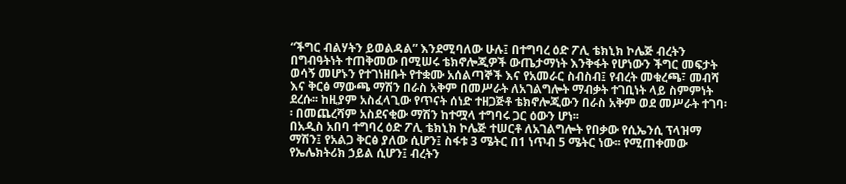“ችግር ብልሃትን ይወልዳል” እንደሚባለው ሁሉ፤ በተግባረ ዕድ ፖሊ ቴክኒክ ኮሌጅ ብረትን በግብዓትነት ተጠቅመው በሚሠሩ ቴክኖሎጂዎች ውጤታማነት እንቅፋት የሆነውን ችግር መፍታት ወሳኝ መሆኑን የተገነዘቡት የተቋሙ አሰልጣኞች እና የአመራር ስብስብ፤ የብረት መቁረጫ፣ መብሻ እና ቅርፅ ማውጫ ማሽን በራስ አቅም በመሥራት ለአገልግሎት ማብቃት ተገቢነት ላይ ስምምነት ደረሱ፡፡ ከዚያም አስፈላጊው የጥናት ሰነድ ተዘጋጅቶ ቴክኖሎጂውን በራስ አቅም ወደ መሥራት ተገባ፡፡ በመጨረሻም አስደናቂው ማሽን ከተሟላ ተግባሩ ጋር ዕውን ሆነ፡፡
በአዲስ አበባ ተግባረ ዕድ ፖሊ ቴክኒክ ኮሌጅ ተሠርቶ ለአገልግሎት የበቃው የሲኤንሲ ፕላዝማ ማሽን፤ የአልጋ ቅርፅ ያለው ሲሆን፤ ስፋቱ 3 ሜትር በ1 ነጥብ 5 ሜትር ነው፡፡ የሚጠቀመው የኤሌክትሪክ ኃይል ሲሆን፤ ብረትን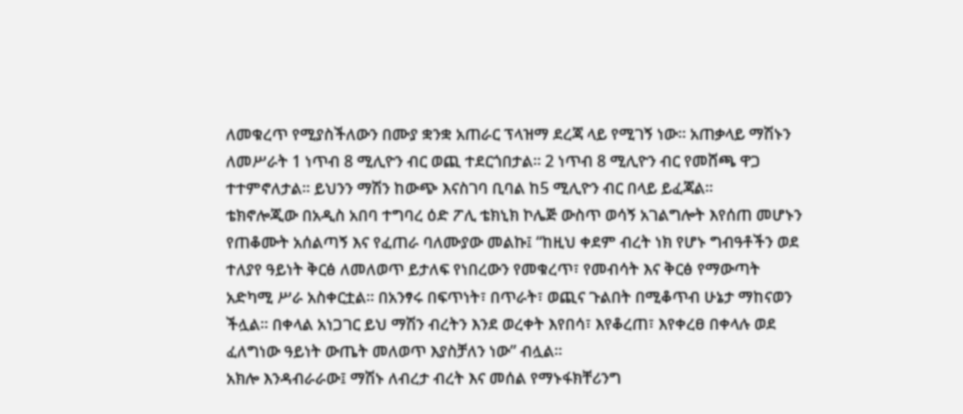ለመቁረጥ የሚያስችለውን በሙያ ቋንቋ አጠራር ፕላዝማ ደረጃ ላይ የሚገኝ ነው። አጠቃላይ ማሽኑን ለመሥራት 1 ነጥብ 8 ሚሊዮን ብር ወጪ ተደርጎበታል፡፡ 2 ነጥብ 8 ሚሊዮን ብር የመሸጫ ዋጋ ተተምኖለታል፡፡ ይህንን ማሽን ከውጭ እናስገባ ቢባል ከ5 ሚሊዮን ብር በላይ ይፈጃል፡፡
ቴክኖሎጂው በአዲስ አበባ ተግባረ ዕድ ፖሊ ቴክኒክ ኮሌጅ ውስጥ ወሳኝ አገልግሎት እየሰጠ መሆኑን የጠቆሙት አሰልጣኝ እና የፈጠራ ባለሙያው መልኩ፤ “ከዚህ ቀደም ብረት ነክ የሆኑ ግብዓቶችን ወደ ተለያየ ዓይነት ቅርፅ ለመለወጥ ይታለፍ የነበረውን የመቁረጥ፣ የመብሳት እና ቅርፅ የማውጣት አድካሚ ሥራ አስቀርቷል፡፡ በአንፃሩ በፍጥነት፣ በጥራት፣ ወጪና ጉልበት በሚቆጥብ ሁኔታ ማከናወን ችሏል፡፡ በቀላል አነጋገር ይህ ማሽን ብረትን እንደ ወረቀት እየበሳ፣ እየቆረጠ፣ እየቀረፀ በቀላሉ ወደ ፈለግነው ዓይነት ውጤት መለወጥ እያስቻለን ነው” ብሏል፡፡
አክሎ እንዳብራራው፤ ማሽኑ ለብረታ ብረት እና መሰል የማኑፋክቸሪንግ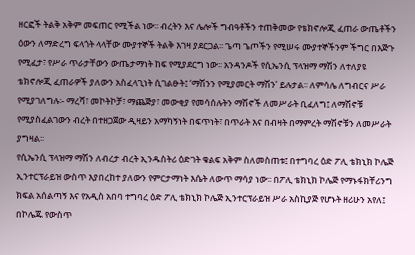ዘርፎች ትልቅ አቅም መፍጠር የሚችል ነው፡፡ ብረትን እና ሌሎች ግብዓቶችን ተጠቅመው የቴክኖሎጂ ፈጠራ ውጤቶችን ዕውን ለማድረግ ፍላጎት ላላቸው ሙያተኞች ትልቅ እገዛ ያደርጋል፡፡ ጌጣ ጌጦችን የሚሠሩ ሙያተኞችንም ችግር በእጅጉ የሚፈታ፣ የሥራ ጥራታቸውን ውጤታማነት ከፍ የሚያደርግ ነው፡፡ አንዳንዶች የሲኤንሲ ፕላዝማ ማሽን ለተለያዩ ቴክኖሎጂ ፈጠራዎች ያለውን አስፈላጊነት ሲገልፁት፤ ‘ማሽንን የሚያመርት ማሽን’ ይሉታል፡፡ ለምሳሌ ለግብርና ሥራ የሚያገለግሉ፡- ማረሻ፣ መኮትኮቻ፣ ማጨጅያ፣ መውቂያ የመሳሰሉትን ማሽኖች ለመሥራት ቢፈለግ፤ ለማሽኖቹ የሚያስፈልገውን ብረት በተዘጋጀው ዲዛይን አማካኝነት በፍጥነት፣ በጥራት እና በብዛት በማምረት ማሽኖቹን ለመሥራት ያግዛል፡፡
የሲኤንሲ ፕላዝማ ማሽን ለብረታ ብረት ኢንዱስትሪ ዕድገት ቁልፍ አቅም ስለመስጠቱ፤ በተግባረ ዕድ ፖሊ ቴክኒክ ኮሌጅ ኢንተርፕራይዝ ውስጥ እያበረከተ ያለውን የምርታማነት እሴት ለውጥ ማሳያ ነው፡፡ በፖሊ ቴክኒክ ኮሌጅ የማኑፋክቸሪንግ ክፍል አሰልጣኝ እና የአዲስ አበባ ተግባረ ዕድ ፖሊ ቴክኒክ ኮሌጅ ኢንተርፕራይዝ ሥራ አስኪያጅ የሆኑት ዘሪሁን አየለ፤ በኮሌጁ የውስጥ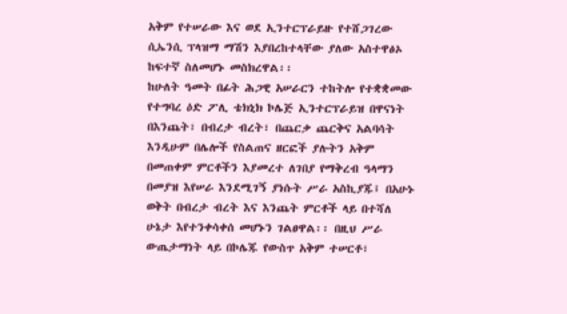አቅም የተሠራው እና ወደ ኢንተርፕራይዙ የተሸጋገረው ሲኤንሲ ፕላዝማ ማሽን እያበረከተላቸው ያለው አስተዋፅኦ ከፍተኛ ስለመሆኑ መስክረዋል፡፡
ከሁለት ዓመት በፊት ሕጋዊ አሠራርን ተከትሎ የተቋቋመው የተግባረ ዕድ ፖሊ ቴክኒክ ኮሌጅ ኢንተርፕራይዝ በዋናነት በእንጨት፣ በብረታ ብረት፣ በጨርቃ ጨርቅና አልባሳት እንዲሁም በሌሎች የስልጠና ዘርፎች ያሉትን አቅም በመጠቀም ምርቶችን እያመረተ ለገበያ የማቅረብ ዓላማን በመያዝ እየሠራ እንደሚገኝ ያነሱት ሥራ አስኪያጁ፤ በአሁኑ ወቅት በብረታ ብረት እና እንጨት ምርቶች ላይ በተሻለ ሁኔታ እየተንቀሳቀሰ መሆኑን ገልፀዋል፡፡ በዚህ ሥራ ውጤታማነት ላይ በኮሌጁ የውስጥ አቅም ተሠርቶ፣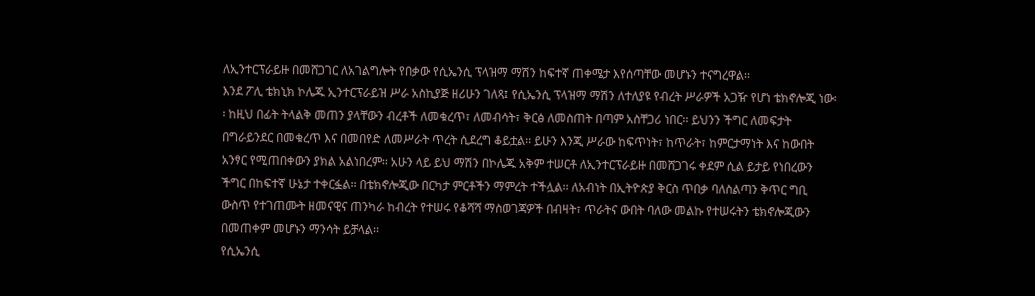ለኢንተርፕራይዙ በመሸጋገር ለአገልግሎት የበቃው የሲኤንሲ ፕላዝማ ማሽን ከፍተኛ ጠቀሜታ እየሰጣቸው መሆኑን ተናግረዋል፡፡
እንደ ፖሊ ቴክኒክ ኮሌጁ ኢንተርፕራይዝ ሥራ አስኪያጅ ዘሪሁን ገለጻ፤ የሲኤንሲ ፕላዝማ ማሽን ለተለያዩ የብረት ሥራዎች አጋዥ የሆነ ቴክኖሎጂ ነው፡፡ ከዚህ በፊት ትላልቅ መጠን ያላቸውን ብረቶች ለመቁረጥ፣ ለመብሳት፣ ቅርፅ ለመስጠት በጣም አስቸጋሪ ነበር፡፡ ይህንን ችግር ለመፍታት በግራይንደር በመቁረጥ እና በመበየድ ለመሥራት ጥረት ሲደረግ ቆይቷል፡፡ ይሁን እንጂ ሥራው ከፍጥነት፣ ከጥራት፣ ከምርታማነት እና ከውበት አንፃር የሚጠበቀውን ያክል አልነበረም፡፡ አሁን ላይ ይህ ማሽን በኮሌጁ አቅም ተሠርቶ ለኢንተርፕራይዙ በመሸጋገሩ ቀደም ሲል ይታይ የነበረውን ችግር በከፍተኛ ሁኔታ ተቀርፏል፡፡ በቴክኖሎጂው በርካታ ምርቶችን ማምረት ተችሏል፡፡ ለአብነት በኢትዮጵያ ቅርስ ጥበቃ ባለስልጣን ቅጥር ግቢ ውስጥ የተገጠሙት ዘመናዊና ጠንካራ ከብረት የተሠሩ የቆሻሻ ማስወገጃዎች በብዛት፣ ጥራትና ውበት ባለው መልኩ የተሠሩትን ቴክኖሎጂውን በመጠቀም መሆኑን ማንሳት ይቻላል፡፡
የሲኤንሲ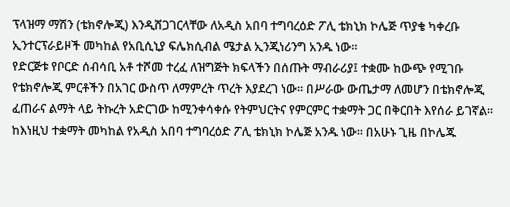ፕላዝማ ማሽን (ቴክኖሎጂ) እንዲሸጋገርላቸው ለአዲስ አበባ ተግባረዕድ ፖሊ ቴክኒክ ኮሌጅ ጥያቄ ካቀረቡ ኢንተርፕራይዞች መካከል የአቢሲኒያ ፍሌክሲብል ሜታል ኢንጂነሪንግ አንዱ ነው፡፡
የድርጅቱ የቦርድ ሰብሳቢ አቶ ተሾመ ተረፈ ለዝግጅት ክፍላችን በሰጡት ማብራሪያ፤ ተቋሙ ከውጭ የሚገቡ የቴክኖሎጂ ምርቶችን በአገር ውስጥ ለማምረት ጥረት እያደረገ ነው፡፡ በሥራው ውጤታማ ለመሆን በቴክኖሎጂ ፈጠራና ልማት ላይ ትኩረት አድርገው ከሚንቀሳቀሱ የትምህርትና የምርምር ተቋማት ጋር በቅርበት እየሰራ ይገኛል፡፡ ከእነዚህ ተቋማት መካከል የአዲስ አበባ ተግባረዕድ ፖሊ ቴክኒክ ኮሌጅ አንዱ ነው፡፡ በአሁኑ ጊዜ በኮሌጁ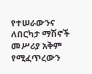የተሠራውንና ለበርካታ ማሽኖች መሥሪያ አቅም የሚፈጥረውን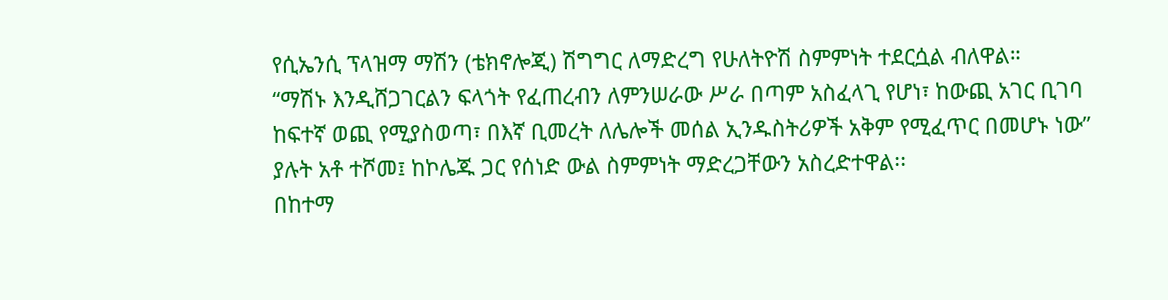የሲኤንሲ ፕላዝማ ማሽን (ቴክኖሎጂ) ሽግግር ለማድረግ የሁለትዮሽ ስምምነት ተደርሷል ብለዋል።
“ማሽኑ እንዲሸጋገርልን ፍላጎት የፈጠረብን ለምንሠራው ሥራ በጣም አስፈላጊ የሆነ፣ ከውጪ አገር ቢገባ ከፍተኛ ወጪ የሚያስወጣ፣ በእኛ ቢመረት ለሌሎች መሰል ኢንዱስትሪዎች አቅም የሚፈጥር በመሆኑ ነው” ያሉት አቶ ተሾመ፤ ከኮሌጁ ጋር የሰነድ ውል ስምምነት ማድረጋቸውን አስረድተዋል፡፡
በከተማ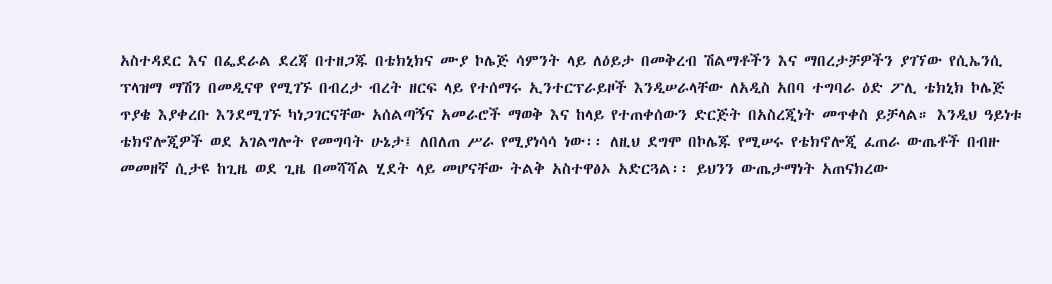አስተዳደር እና በፌደራል ደረጃ በተዘጋጁ በቴክኒክና ሙያ ኮሌጅ ሳምንት ላይ ለዕይታ በመቅረብ ሽልማቶችን እና ማበረታቻዎችን ያገኘው የሲኤንሲ ፕላዝማ ማሽን በመዲናዋ የሚገኙ በብረታ ብረት ዘርፍ ላይ የተሰማሩ ኢንተርፕራይዞች እንዲሠራላቸው ለአዲስ አበባ ተግባራ ዕድ ፖሊ ቴክኒክ ኮሌጅ ጥያቄ እያቀረቡ እንደሚገኙ ካነጋገርናቸው አሰልጣኝና አመራሮች ማወቅ እና ከላይ የተጠቀሰውን ድርጅት በአስረጂነት መጥቀስ ይቻላል። እንዲህ ዓይነቱ ቴክኖሎጂዎች ወደ አገልግሎት የመግባት ሁኔታ፤ ለበለጠ ሥራ የሚያነሳሳ ነው፡፡ ለዚህ ደግሞ በኮሌጁ የሚሠሩ የቴክኖሎጂ ፈጠራ ውጤቶች በብዙ መመዘኛ ሲታዩ ከጊዜ ወደ ጊዜ በመሻሻል ሂደት ላይ መሆናቸው ትልቅ አስተዋፅኦ አድርጓል፡፡ ይህንን ውጤታማነት አጠናክረው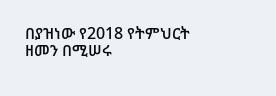በያዝነው የ2018 የትምህርት ዘመን በሚሠሩ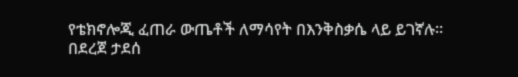የቴክኖሎጂ ፈጠራ ውጤቶች ለማሳየት በእንቅስቃሴ ላይ ይገኛሉ፡፡
በደረጀ ታደሰ